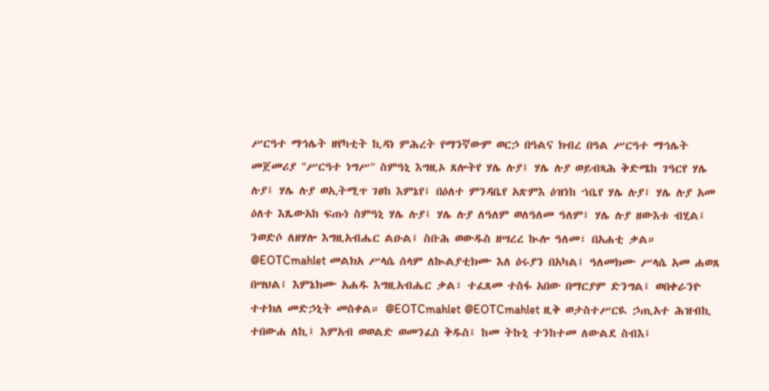ሥርዓተ ማኅሌት ዘየካቲት ኪዳነ ምሕረት የማንኛውም ወርኃ በዓልና ክብረ በዓል ሥርዓተ ማኅሌት መጀመሪያ "ሥርዓተ ነግሥ" ስምዓኒ እግዚኦ ጸሎትየ ሃሌ ሉያ፤ ሃሌ ሉያ ወይብጻሕ ቅድሜከ ገዓርየ ሃሌ ሉያ፤ ሃሌ ሉያ ወኢትሚጥ ገፀከ እምኔየ፤ በዕለተ ምንዳቤየ አጽምእ ዕዝነከ ኀቤየ ሃሌ ሉያ፤ ሃሌ ሉያ አመ ዕለተ እጼውአከ ፍጡነ ስምዓኒ ሃሌ ሉያ፤ ሃሌ ሉያ ለዓለም ወለዓለመ ዓለም፤ ሃሌ ሉያ ዘውእቱ ብሂል፤ ንወድሶ ለዘሃሎ እግዚአብሔር ልዑል፤ ስቡሕ ወውዱስ ዘሣረረ ኲሎ ዓለመ፣ በአሐቲ ቃል። @EOTCmahlet መልክአ ሥላሴ ሰላም ለኲልያቲክሙ እለ ዕሩያን በአካል፤ ዓለመክሙ ሥላሴ አመ ሐወጸ በሣህል፤ እምኔክሙ አሐዱ እግዚአብሔር ቃል፣ ተፈጸመ ተስፋ አበው በማርያም ድንግል፤ ወበቀራንዮ ተተክለ መድኃኒት መስቀል። @EOTCmahlet @EOTCmahlet ዚቅ ወታስተሥርዪ ኃጢአተ ሕዝብኪ ተበውሐ ለኪ፤ እምአብ ወወልድ ወመንፈስ ቅዱስ፤ ከመ ትኩኒ ተንከተመ ለውልደ ስብእ፤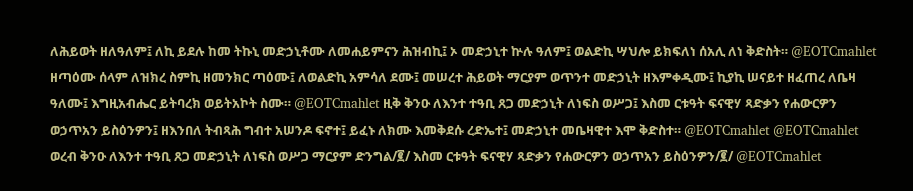ለሕይወት ዘለዓለም፤ ለኪ ይደሉ ከመ ትኩኒ መድኃኒቶሙ ለመሐይምናን ሕዝብኪ፤ ኦ መድኃኒተ ኵሉ ዓለም፤ ወልድኪ ሣህሎ ይክፍለነ ሰአሊ ለነ ቅድስት። @EOTCmahlet ዘጣዕሙ ሰላም ለዝክረ ስምኪ ዘመንክር ጣዕሙ፤ ለወልድኪ አምሳለ ደሙ፤ መሠረተ ሕይወት ማርያም ወጥንተ መድኃኒት ዘእምቀዲሙ፤ ኪያኪ ሠናይተ ዘፈጠረ ለቤዛ ዓለሙ፤ እግዚአብሔር ይትባረክ ወይትአኮት ስሙ። @EOTCmahlet ዚቅ ቅንዑ ለእንተ ተዓቢ ጸጋ መድኃኒት ለነፍስ ወሥጋ፤ እስመ ርቱዓት ፍናዊሃ ጻድቃን የሐውርዎን ወኃጥአን ይስዕንዎን፤ ዘእንበለ ትብጻሕ ግብተ አሠንዶ ፍኖተ፤ ይፈኑ ለክሙ እመቅደሱ ረድኤተ፤ መድኃኒተ መቤዛዊተ እሞ ቅድስተ። @EOTCmahlet @EOTCmahlet ወረብ ቅንዑ ለእንተ ተዓቢ ጸጋ መድኃኒት ለነፍስ ወሥጋ ማርያም ድንግል/፪/ እስመ ርቱዓት ፍናዊሃ ጻድቃን የሐውርዎን ወኃጥአን ይስዕንዎን/፪/ @EOTCmahlet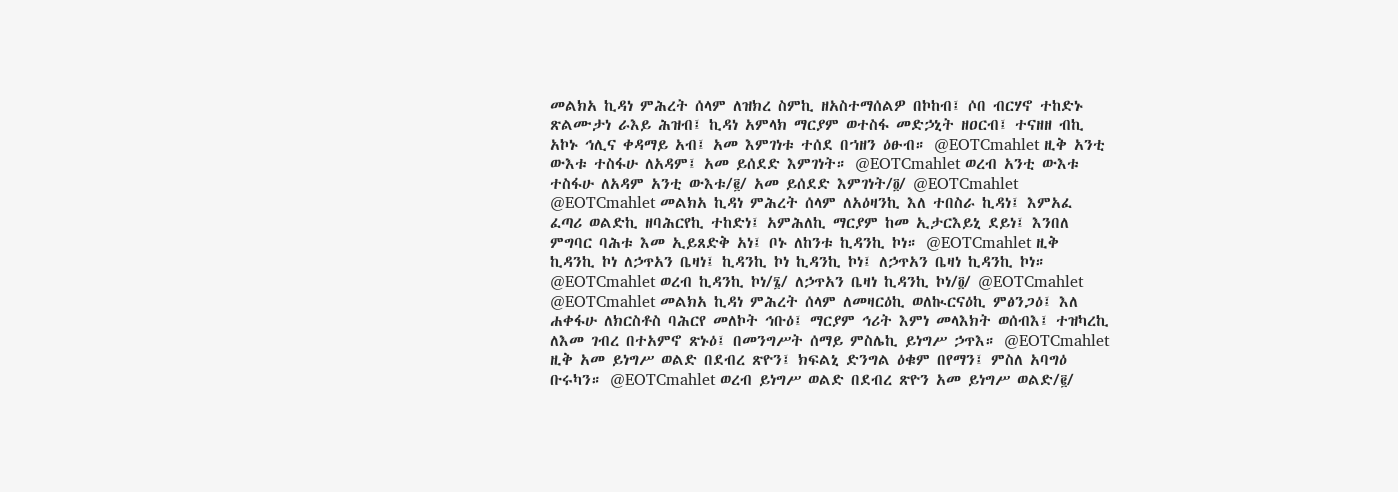መልክአ ኪዳነ ምሕረት ሰላም ለዝክረ ስምኪ ዘአስተማሰልዎ በኮከብ፤ ሶበ ብርሃኖ ተከድኑ ጽልሙታነ ራእይ ሕዝብ፤ ኪዳነ አምላክ ማርያም ወተስፋ መድኃኒት ዘዐርብ፤ ተናዘዘ ብኪ አኮኑ ኅሊና ቀዳማይ አብ፤ አመ እምገነቱ ተሰደ በኀዘን ዕፁብ። @EOTCmahlet ዚቅ አንቲ ውእቱ ተስፋሁ ለአዳም፤ አመ ይሰደድ እምገነት። @EOTCmahlet ወረብ አንቲ ውእቱ ተስፋሁ ለአዳም አንቲ ውእቱ/፪/ አመ ይሰደድ እምገነት/፬/ @EOTCmahlet @EOTCmahlet መልክአ ኪዳነ ምሕረት ሰላም ለአዕዛንኪ እለ ተበስራ ኪዳነ፤ እምአፈ ፈጣሪ ወልድኪ ዘባሕርየኪ ተከድነ፤ አምሕለኪ ማርያም ከመ ኢታርእይኒ ደይነ፤ እንበለ ምግባር ባሕቱ እመ ኢይጸድቅ አነ፤ ቦኑ ለከንቱ ኪዳንኪ ኮነ። @EOTCmahlet ዚቅ ኪዳንኪ ኮነ ለኃጥአን ቤዛነ፤ ኪዳንኪ ኮነ ኪዳንኪ ኮነ፤ ለኃጥአን ቤዛነ ኪዳንኪ ኮነ። @EOTCmahlet ወረብ ኪዳንኪ ኮነ/፮/ ለኃጥአን ቤዛነ ኪዳንኪ ኮነ/፬/ @EOTCmahlet @EOTCmahlet መልክአ ኪዳነ ምሕረት ሰላም ለመዛርዕኪ ወለኲርናዕኪ ምፅንጋዕ፤ እለ ሐቀፋሁ ለክርስቶስ ባሕርየ መለኮት ኅቡዕ፤ ማርያም ኅሪት እምነ መላእክት ወሰብእ፤ ተዝካረኪ ለእመ ገብረ በተአምኖ ጽኑዕ፤ በመንግሥት ሰማይ ምስሌኪ ይነግሥ ኃጥእ። @EOTCmahlet ዚቅ አመ ይነግሥ ወልድ በደብረ ጽዮን፤ ክፍልኒ ድንግል ዕቁም በየማን፤ ምስለ አባግዕ ቡሩካን። @EOTCmahlet ወረብ ይነግሥ ወልድ በደብረ ጽዮን አመ ይነግሥ ወልድ/፪/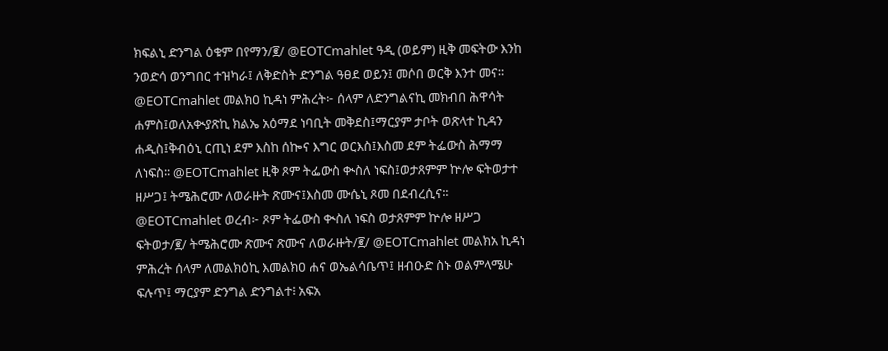ክፍልኒ ድንግል ዕቁም በየማን/፪/ @EOTCmahlet ዓዲ (ወይም) ዚቅ መፍትው እንከ ንወድሳ ወንግበር ተዝካራ፤ ለቅድስት ድንግል ዓፀደ ወይን፤ መሶበ ወርቅ እንተ መና። @EOTCmahlet መልክዐ ኪዳነ ምሕረት፦ ሰላም ለድንግልናኪ መክብበ ሕዋሳት ሐምስ፤ወለአቊያጽኪ ክልኤ አዕማደ ነባቢት መቅደስ፤ማርያም ታቦት ወጽላተ ኪዳን ሐዲስ፤ቅብዕኒ ርጢነ ደም እስከ ሰኰና እግር ወርእስ፤እስመ ደም ትፌውስ ሕማማ ለነፍስ፡፡ @EOTCmahlet ዚቅ ጾም ትፌውስ ቊስለ ነፍስ፤ወታጸምም ኵሎ ፍትወታተ ዘሥጋ፤ ትሜሕሮሙ ለወራዙት ጽሙና፤እስመ ሙሴኒ ጾመ በደብረሲና፡፡ @EOTCmahlet ወረብ፦ ጾም ትፌውስ ቊስለ ነፍስ ወታጸምም ኵሎ ዘሥጋ ፍትወታ/፪/ ትሜሕሮሙ ጽሙና ጽሙና ለወራዙት/፪/ @EOTCmahlet መልክአ ኪዳነ ምሕረት ሰላም ለመልክዕኪ እመልክዐ ሐና ወኤልሳቤጥ፤ ዘብዑድ ስኑ ወልምላሜሁ ፍሉጥ፤ ማርያም ድንግል ድንግልተ፧ አፍአ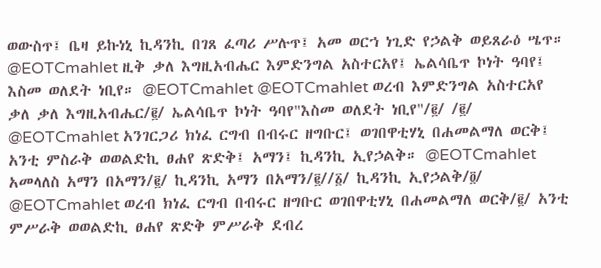ወውስጥ፤ ቤዛ ይኩነኒ ኪዳንኪ በገጸ ፈጣሪ ሥሉጥ፤ አመ ወርኀ ነጊድ የኃልቅ ወይጸራዕ ሤጥ። @EOTCmahlet ዚቅ ቃለ እግዚአብሔር እምድንግል አስተርአየ፤ ኤልሳቤጥ ኮነት ዓባየ፤ እስመ ወለደት ነቢየ። @EOTCmahlet @EOTCmahlet ወረብ እምድንግል አስተርአየ ቃለ ቃለ እግዚአብሔር/፪/ ኤልሳቤጥ ኮነት ዓባየ"እስመ ወለደት ነቢየ"/፪/ /፪/ @EOTCmahlet አንገርጋሪ ክነፈ ርግብ በብሩር ዘግቡር፤ ወገበዋቲሃኒ በሐመልማለ ወርቅ፤ አንቲ ምስራቅ ወወልድኪ ፀሐየ ጽድቅ፤ አማን፤ ኪዳንኪ ኢየኃልቅ። @EOTCmahlet አመላለስ አማን በአማን/፪/ ኪዳንኪ አማን በአማን/፪//፩/ ኪዳንኪ ኢየኃልቅ/፬/ @EOTCmahlet ወረብ ክነፈ ርግብ በብሩር ዘግቡር ወገበዋቲሃኒ በሐመልማለ ወርቅ/፪/ አንቲ ምሥራቅ ወወልድኪ ፀሐየ ጽድቅ ምሥራቅ ደብረ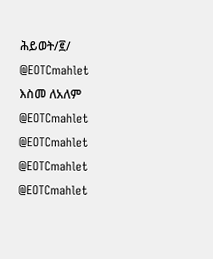ሕይወት/፪/ @EOTCmahlet እስመ ለአለም @EOTCmahlet @EOTCmahlet @EOTCmahlet @EOTCmahlet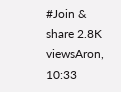#Join & share 2.8K viewsAron, 10:33